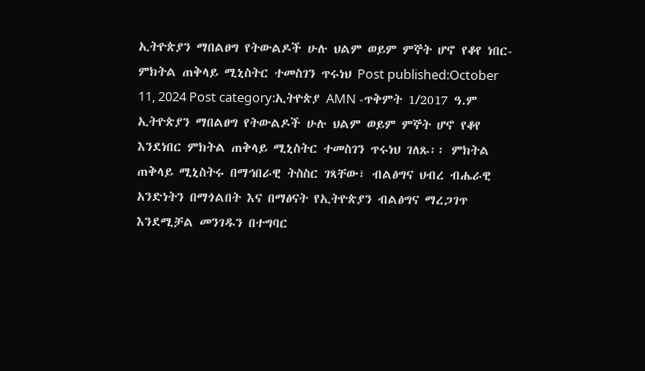ኢትዮጵያን ማበልፀግ የትውልዶች ሁሉ ህልም ወይም ምኞት ሆኖ የቆየ ነበር- ምክትል ጠቅላይ ሚኒስትር ተመስገን ጥሩነህ Post published:October 11, 2024 Post category:ኢትዮጵያ AMN -ጥቅምት 1/2017 ዓ.ም ኢትዮጵያን ማበልፀግ የትውልዶች ሁሉ ህልም ወይም ምኞት ሆኖ የቆየ እንደነበር ምክትል ጠቅላይ ሚኒስትር ተመስገን ጥሩነህ ገለጹ፡፡ ምክትል ጠቅላይ ሚኒስትሩ በማኅበራዊ ትስስር ገጻቸው፣ ብልፅግና ህብረ ብሔራዊ አንድነትን በማጎልበት እና በማፅናት የኢትዮጵያን ብልፅግና ማረጋገጥ እንደሚቻል መንገዱን በተግባር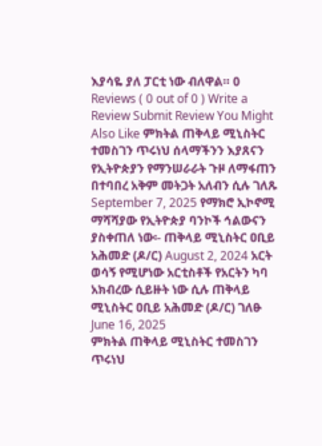እያሳዬ ያለ ፓርቲ ነው ብለዋል። 0 Reviews ( 0 out of 0 ) Write a Review Submit Review You Might Also Like ምክትል ጠቅላይ ሚኒስትር ተመስገን ጥሩነህ ሰላማችንን እያጸናን የኢትዮጵያን የማንሠራራት ጉዞ ለማፋጠን በተባበረ አቅም መትጋት አለብን ሲሉ ገለጹ September 7, 2025 የማክሮ ኢኮኖሚ ማሻሻያው የኢትዮጵያ ባንኮች ኅልውናን ያስቀጠለ ነው፡- ጠቅላይ ሚኒስትር ዐቢይ አሕመድ (ዶ/ር) August 2, 2024 አርት ወሳኝ የሚሆነው አርቲስቶች የአርትን ካባ አክብረው ሲይዙት ነው ሲሉ ጠቅላይ ሚኒስትር ዐቢይ አሕመድ (ዶ/ር) ገለፁ June 16, 2025
ምክትል ጠቅላይ ሚኒስትር ተመስገን ጥሩነህ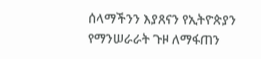ሰላማችንን እያጸናን የኢትዮጵያን የማንሠራራት ጉዞ ለማፋጠን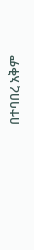በተባበረ አቅም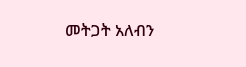መትጋት አለብን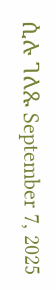ሲሉ ገለጹ September 7, 2025